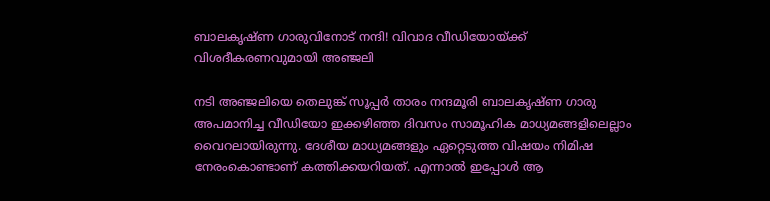ബാലകൃഷ്ണ ഗാരുവിനോട് നന്ദി! വിവാദ വീഡിയോയ്ക്ക് വിശദീകരണവുമായി അഞ്ജലി

നടി അഞ്ജലിയെ തെലുങ്ക് സൂപ്പര്‍ താരം നന്ദമൂരി ബാലകൃഷ്ണ ഗാരു അപമാനിച്ച വീഡിയോ ഇക്കഴിഞ്ഞ ദിവസം സാമൂഹിക മാധ്യമങ്ങളിലെല്ലാം വൈറലായിരുന്നു. ദേശീയ മാധ്യമങ്ങളും ഏറ്റെടുത്ത വിഷയം നിമിഷ നേരംകൊണ്ടാണ് കത്തിക്കയറിയത്. എന്നാല്‍ ഇപ്പോള്‍ ആ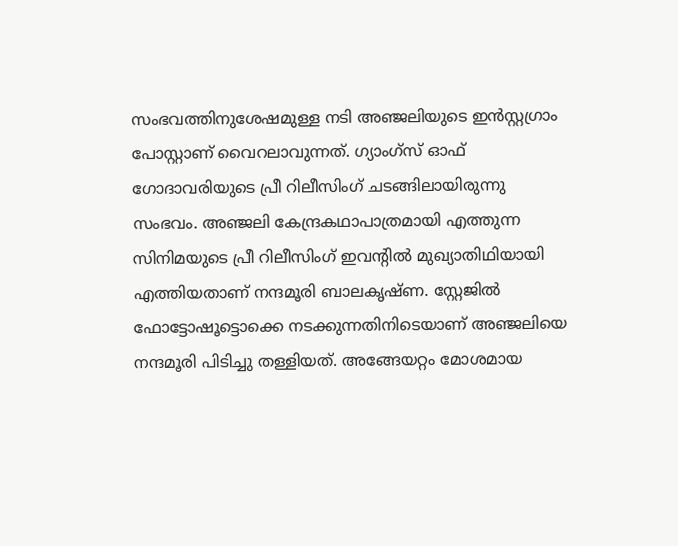സംഭവത്തിനുശേഷമുള്ള നടി അഞ്ജലിയുടെ ഇന്‍സ്റ്റഗ്രാം പോസ്റ്റാണ് വൈറലാവുന്നത്. ഗ്യാംഗ്സ് ഓഫ് ഗോദാവരിയുടെ പ്രീ റിലീസിംഗ് ചടങ്ങിലായിരുന്നു സംഭവം. അഞ്ജലി കേന്ദ്രകഥാപാത്രമായി എത്തുന്ന സിനിമയുടെ പ്രീ റിലീസിംഗ് ഇവന്‍റില്‍ മുഖ്യാതിഥിയായി എത്തിയതാണ് നന്ദമൂരി ബാലകൃഷ്ണ. സ്റ്റേജില്‍ ഫോട്ടോഷൂട്ടൊക്കെ നടക്കുന്നതിനിടെയാണ് അഞ്ജലിയെ നന്ദമൂരി പിടിച്ചു തള്ളിയത്. അങ്ങേയറ്റം മോശമായ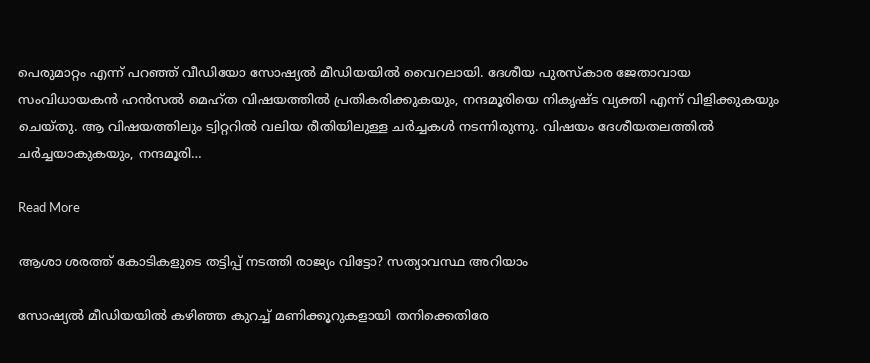പെരുമാറ്റം എന്ന് പറഞ്ഞ് വീഡിയോ സോഷ്യല്‍ മീഡിയയില്‍ വൈറലായി. ദേശീയ പുരസ്‌കാര ജേതാവായ സംവിധായകന്‍ ഹന്‍സല്‍ മെഹ്ത വിഷയത്തില്‍ പ്രതികരിക്കുകയും, നന്ദമൂരിയെ നികൃഷ്ട വ്യക്തി എന്ന് വിളിക്കുകയും ചെയ്തു. ആ വിഷയത്തിലും ട്വിറ്ററില്‍ വലിയ രീതിയിലുള്ള ചര്‍ച്ചകള്‍ നടന്നിരുന്നു. വിഷയം ദേശീയതലത്തില്‍ ചര്‍ച്ചയാകുകയും, നന്ദമൂരി…

Read More

ആശാ ശരത്ത് കോടികളുടെ തട്ടിപ്പ് നടത്തി രാജ്യം വിട്ടോ? സത്യാവസ്ഥ അറിയാം

സോഷ്യൽ മീഡിയയിൽ കഴിഞ്ഞ കുറച്ച് മണിക്കൂറുകളായി തനിക്കെതിരേ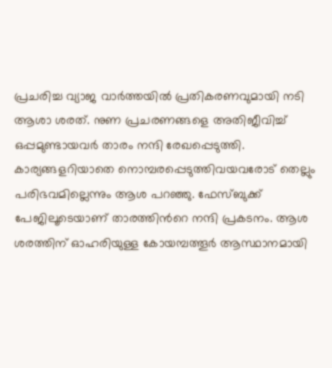പ്രചരിച്ച വ്യാജ വാര്‍ത്തയില്‍ പ്രതികരണവുമായി നടി ആശാ ശരത്. നുണ പ്രചരണങ്ങളെ അതിജീവിച്ച് ഒപ്പമുണ്ടായവര്‍ താരം നന്ദി രേഖപ്പെടുത്തി. കാര്യങ്ങളറിയാതെ നൊമ്പരപ്പെടുത്തിവയവരോട് തെല്ലും പരിഭവമില്ലെന്നും ആശ പറഞ്ഞു. ഫേസ്ബുക്ക് പേജിലൂടെയാണ് താരത്തിന്‍റെ നന്ദി പ്രകടനം. ആശ ശരത്തിന് ഓഹരിയുള്ള കോയമ്പത്തൂർ ആസ്ഥാനമായി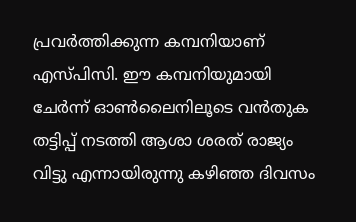പ്രവർത്തിക്കുന്ന കമ്പനിയാണ് എസ്പിസി. ഈ കമ്പനിയുമായി ചേർന്ന് ഓൺലൈനിലൂടെ വൻതുക തട്ടിപ്പ് നടത്തി ആശാ ശരത് രാജ്യം വിട്ടു എന്നായിരുന്നു കഴിഞ്ഞ ദിവസം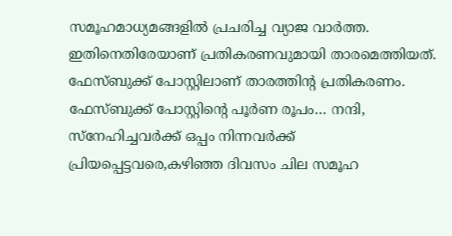സമൂഹമാധ്യമങ്ങളിൽ പ്രചരിച്ച വ്യാജ വാർത്ത. ഇതിനെതിരേയാണ് പ്രതികരണവുമായി താരമെത്തിയത്. ഫേസ്ബുക്ക് പോസ്റ്റിലാണ് താരത്തിന്‍റ പ്രതികരണം. ഫേസ്ബുക്ക് പോസ്റ്റിന്‍റെ പൂർണ രൂപം… നന്ദി, സ്നേഹിച്ചവർക്ക് ഒപ്പം നിന്നവർക്ക്  പ്രിയപ്പെട്ടവരെ,കഴിഞ്ഞ ദിവസം ചില സമൂഹ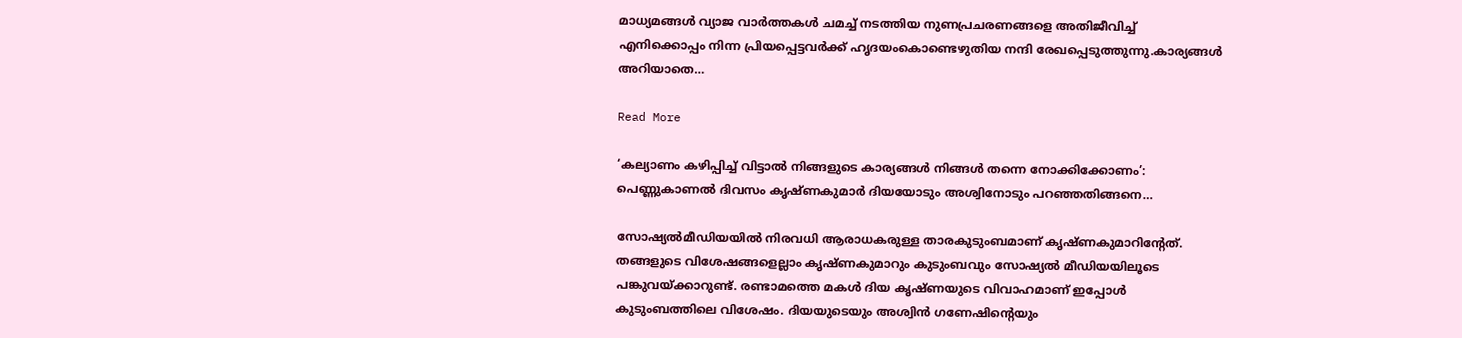മാധ്യമങ്ങൾ വ്യാജ വാർത്തകൾ ചമച്ച് നടത്തിയ നുണപ്രചരണങ്ങളെ അതിജീവിച്ച് എനിക്കൊപ്പം നിന്ന പ്രിയപ്പെട്ടവർക്ക് ഹൃദയംകൊണ്ടെഴുതിയ നന്ദി രേഖപ്പെടുത്തുന്നു.കാര്യങ്ങൾ അറിയാതെ…

Read More

‘കല്യാണം കഴിപ്പിച്ച് വിട്ടാൽ നിങ്ങളുടെ കാര്യങ്ങൾ നിങ്ങൾ തന്നെ നോക്കിക്കോണം’: പെണ്ണുകാണൽ ദിവസം കൃഷ്ണകുമാർ ദിയയോടും അശ്വിനോടും പറഞ്ഞതിങ്ങനെ…

സോഷ്യല്‍മീഡിയയില്‍ നിരവധി ആരാധകരുള്ള താരകുടുംബമാണ് കൃഷ്ണകുമാറിന്‍റേത്. തങ്ങളുടെ വിശേഷങ്ങളെല്ലാം കൃഷ്ണകുമാറും കുടുംബവും സോഷ്യൽ മീഡിയയിലൂടെ പങ്കുവയ്ക്കാറുണ്ട്. രണ്ടാമത്തെ മകൾ ദിയ കൃഷ്ണയുടെ വിവാഹമാണ് ഇപ്പോൾ കുടുംബത്തിലെ വിശേഷം. ദിയയുടെയും അശ്വിൻ ഗണേഷിന്‍റെയും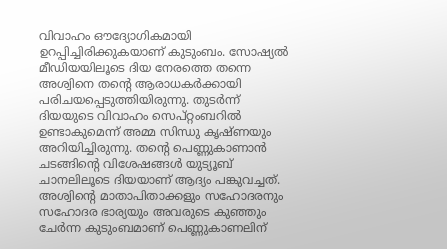വിവാഹം ഔദ്യോഗികമായി ഉറപ്പിച്ചിരിക്കുകയാണ് കുടുംബം. സോഷ്യൽ മീഡിയയിലൂടെ ദിയ നേരത്തെ തന്നെ അശ്വിനെ തന്‍റെ ആരാധകർക്കായി പരിചയപ്പെടുത്തിയിരുന്നു. തുടർന്ന് ദിയയുടെ വിവാഹം സെപ്റ്റംബറില്‍ ഉണ്ടാകുമെന്ന് അമ്മ സിന്ധു കൃഷ്ണയും അറിയിച്ചിരുന്നു. തന്‍റെ പെണ്ണുകാണാൻ ചടങ്ങിന്‍റെ വിശേഷങ്ങൾ യുട്യൂബ് ചാനലിലൂടെ ദിയയാണ് ആദ്യം പങ്കുവച്ചത്. അശ്വിന്‍റെ മാതാപിതാക്കളും സഹോദരനും സഹോദര ഭാര്യയും അവരുടെ കുഞ്ഞും ചേർന്ന കുടുംബമാണ് പെണ്ണുകാണലിന്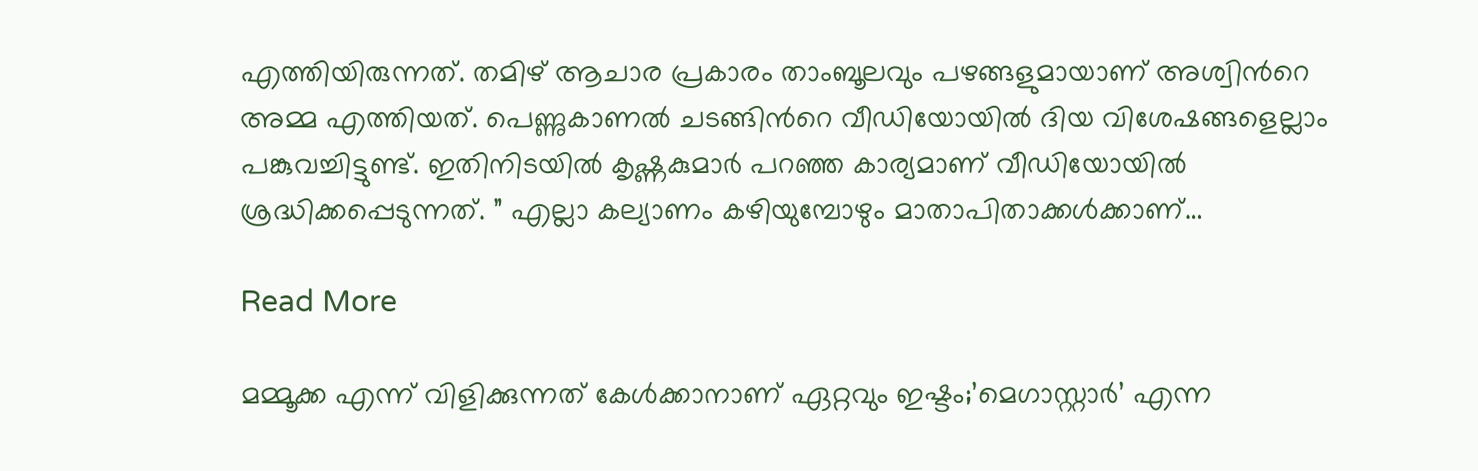എത്തിയിരുന്നത്. തമിഴ് ആചാര പ്രകാരം താംബൂലവും പഴങ്ങളുമായാണ് അശ്വിന്‍റെ അമ്മ എത്തിയത്. പെണ്ണുകാണൽ ചടങ്ങിന്‍റെ വീഡിയോയിൽ ദിയ വിശേഷങ്ങളെല്ലാം പങ്കുവച്ചിട്ടുണ്ട്. ഇതിനിടയിൽ കൃഷ്ണകുമാർ പറഞ്ഞ കാര്യമാണ് വീഡിയോയിൽ ശ്രദ്ധിക്കപ്പെടുന്നത്. ” എല്ലാ കല്യാണം കഴിയുമ്പോഴും മാതാപിതാക്കൾക്കാണ്…

Read More

മമ്മൂക്ക എന്ന് വിളിക്കുന്നത് കേൾക്കാനാണ് ഏറ്റവും ഇഷ്ടം;’മെഗാസ്റ്റാർ’ എന്ന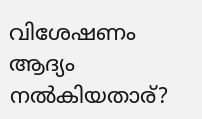വിശേഷണം ആദ്യം നൽകിയതാര്?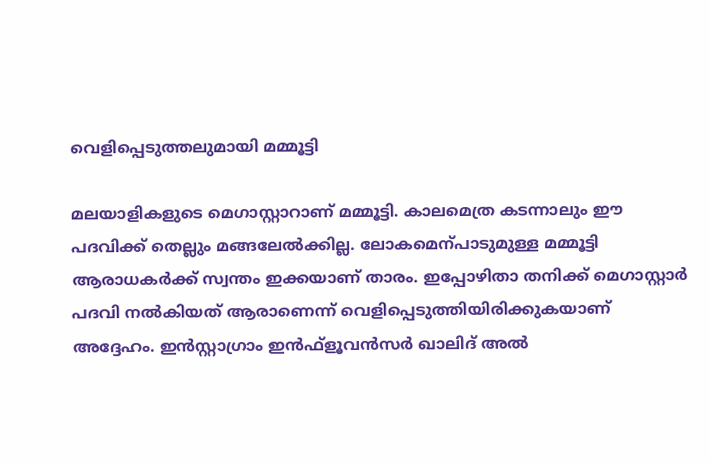വെളിപ്പെടുത്തലുമായി മമ്മൂട്ടി

മലയാളികളുടെ മെഗാസ്റ്റാറാണ് മമ്മൂട്ടി. കാലമെത്ര കടന്നാലും ഈ പദവിക്ക് തെല്ലും മങ്ങലേൽക്കില്ല. ലോകമെന്പാടുമുള്ള മമ്മൂട്ടി ആരാധകർക്ക് സ്വന്തം ഇക്കയാണ് താരം. ഇപ്പോഴിതാ തനിക്ക് മെഗാസ്റ്റാർ പദവി നൽകിയത് ആരാണെന്ന് വെളിപ്പെടുത്തിയിരിക്കുകയാണ് അദ്ദേഹം. ഇൻസ്റ്റാഗ്രാം ഇൻഫ്‌ളൂവന്‍സർ ഖാലിദ് അൽ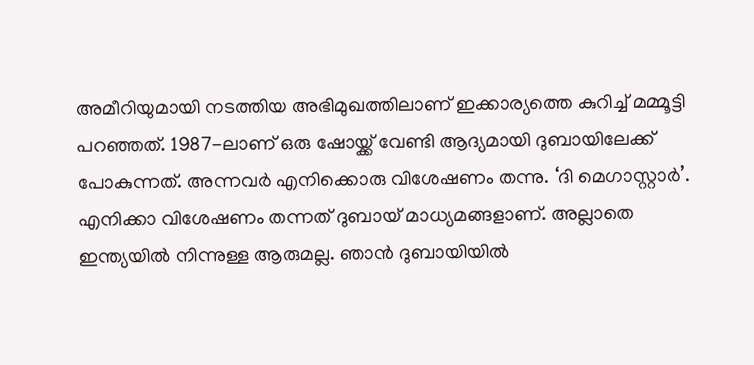അമീറിയുമായി നടത്തിയ അഭിമുഖത്തിലാണ് ഇക്കാര്യത്തെ കുറിച്ച് മമ്മൂട്ടി പറഞ്ഞത്. 1987-ലാണ് ഒരു ഷോയ്ക്ക് വേണ്ടി ആദ്യമായി ദുബായിലേക്ക് പോകുന്നത്. അന്നവർ എനിക്കൊരു വിശേഷണം തന്നു. ‘ദി മെഗാസ്റ്റാർ’. എനിക്കാ വിശേഷണം തന്നത് ദുബായ് മാധ്യമങ്ങളാണ്. അല്ലാതെ ഇന്ത്യയിൽ നിന്നുള്ള ആരുമല്ല. ഞാൻ ദുബായിയിൽ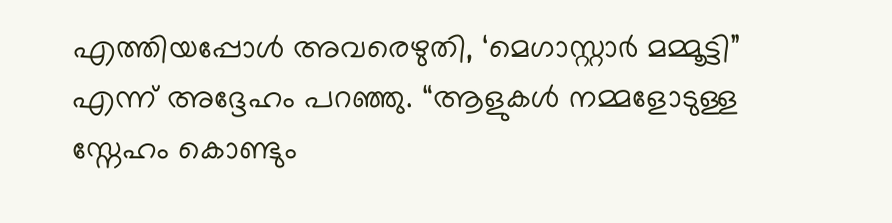എത്തിയപ്പോൾ അവരെഴുതി, ‘മെഗാസ്റ്റാർ മമ്മൂട്ടി” എന്ന് അദ്ദേഹം പറഞ്ഞു. “ആളുകൾ നമ്മളോടുള്ള സ്നേഹം കൊണ്ടും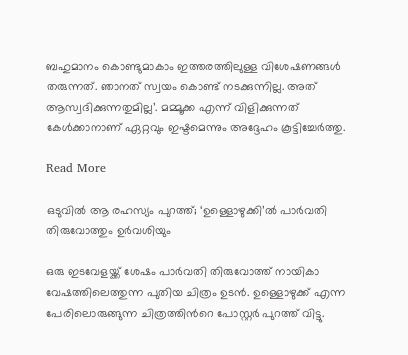ബഹുമാനം കൊണ്ടുമാകാം ഇത്തരത്തിലുള്ള വിശേഷണങ്ങൾ തരുന്നത്. ഞാനത് സ്വയം കൊണ്ട് നടക്കുന്നില്ല. അത് ആസ്വദിക്കുന്നതുമില്ല’. മമ്മൂക്ക എന്ന് വിളിക്കുന്നത് കേൾക്കാനാണ് ഏറ്റവും ഇഷ്ടമെന്നും അദ്ദേഹം കൂട്ടിച്ചേർത്തു.

Read More

ഒടുവിൽ ആ രഹസ്യം പുറത്ത്; ‘ഉള്ളൊഴുക്കി’ല്‍ പാര്‍വതി തിരുവോത്തും ഉര്‍വശിയും

ഒരു ഇടവേളയ്ക്ക് ശേഷം പാർവതി തിരുവോത്ത് നായികാ വേഷത്തിലെത്തുന്ന പുതിയ ചിത്രം ഉടൻ. ഉള്ളൊഴുക്ക് എന്ന പേരിലൊരുങ്ങുന്ന ചിത്രത്തിന്‍റെ പോസ്റ്റർ പുറത്ത് വിട്ടു.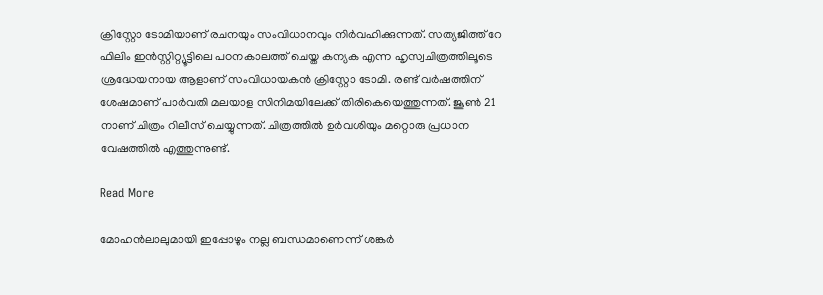ക്രിസ്റ്റോ ടോമിയാണ് രചനയും സംവിധാനവും നിർവഹിക്കുന്നത്. സത്യജിത്ത് റേ ഫിലിം ഇൻസ്റ്റിറ്റ്യൂട്ടിലെ പഠനകാലത്ത് ചെയ്ത കന്യക എന്ന ഹൃസ്വചിത്രത്തിലൂടെ ശ്രദ്ധേയനായ ആളാണ് സംവിധായകൻ ക്രിസ്റ്റോ ടോമി. രണ്ട് വർഷത്തിന് ശേഷമാണ് പാ‍ർവതി മലയാള സിനിമയിലേക്ക് തിരികെയെത്തുന്നത്. ജൂൺ 21 നാണ് ചിത്രം റിലീസ് ചെയ്യുന്നത്. ചിത്രത്തിൽ ഉർവശിയും മറ്റൊരു പ്രധാന വേഷത്തിൽ എത്തുന്നുണ്ട്.

Read More

മോഹൻലാലുമായി ഇപ്പോഴും നല്ല ബന്ധമാണെന്ന് ശങ്കർ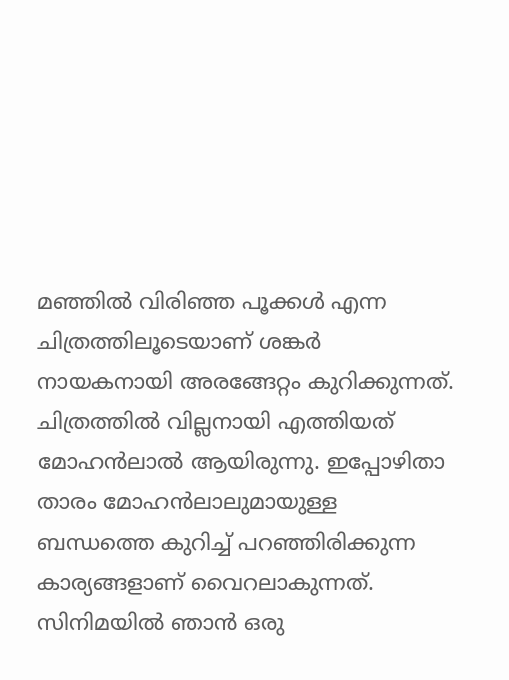മഞ്ഞില്‍ വിരിഞ്ഞ പൂക്കള്‍ എന്ന ചിത്രത്തിലൂടെയാണ് ശങ്കര്‍ നായകനായി അരങ്ങേറ്റം കുറിക്കുന്നത്. ചിത്രത്തില്‍ വില്ലനായി എത്തിയത് മോഹന്‍ലാല്‍ ആയിരുന്നു. ഇപ്പോഴിതാ താരം മോഹൻലാലുമായുള്ള ബന്ധത്തെ കുറിച്ച് പറഞ്ഞിരിക്കുന്ന കാര്യങ്ങളാണ് വൈറലാകുന്നത്. സിനിമയിൽ ഞാന്‍ ഒരു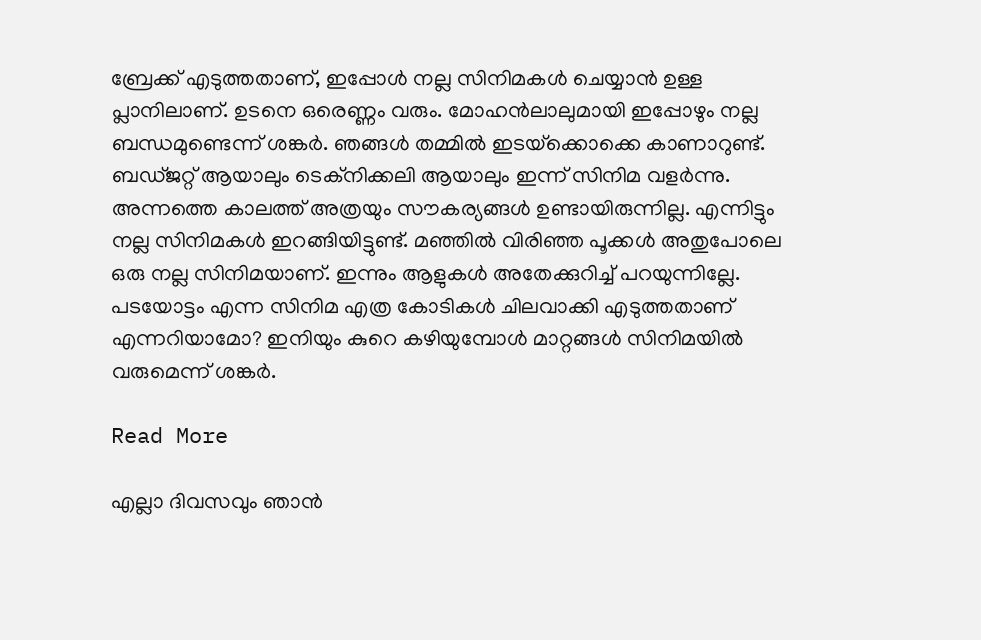ബ്രേക്ക് എടുത്തതാണ്, ഇപ്പോള്‍ നല്ല സിനിമകള്‍ ചെയ്യാന്‍ ഉള്ള പ്ലാനിലാണ്. ഉടനെ ഒരെണ്ണം വരും. മോഹന്‍ലാലുമായി ഇപ്പോഴും നല്ല ബന്ധമുണ്ടെന്ന് ശങ്കർ. ഞങ്ങൾ തമ്മില്‍ ഇടയ്‌ക്കൊക്കെ കാണാറുണ്ട്. ബഡ്ജറ്റ് ആയാലും ടെക്നിക്കലി ആയാലും ഇന്ന് സിനിമ വളര്‍ന്നു. അന്നത്തെ കാലത്ത് അത്രയും സൗകര്യങ്ങള്‍ ഉണ്ടായിരുന്നില്ല. എന്നിട്ടും നല്ല സിനിമകള്‍ ഇറങ്ങിയിട്ടുണ്ട്. മഞ്ഞില്‍ വിരിഞ്ഞ പൂക്കള്‍ അതുപോലെ ഒരു നല്ല സിനിമയാണ്. ഇന്നും ആളുകള്‍ അതേക്കുറിച്ച് പറയുന്നില്ലേ. പടയോട്ടം എന്ന സിനിമ എത്ര കോടികള്‍ ചിലവാക്കി എടുത്തതാണ് എന്നറിയാമോ? ഇനിയും കുറെ കഴിയുമ്പോള്‍ മാറ്റങ്ങള്‍ സിനിമയില്‍ വരുമെന്ന് ശങ്കര്‍.

Read More

എല്ലാ ദിവസവും ഞാൻ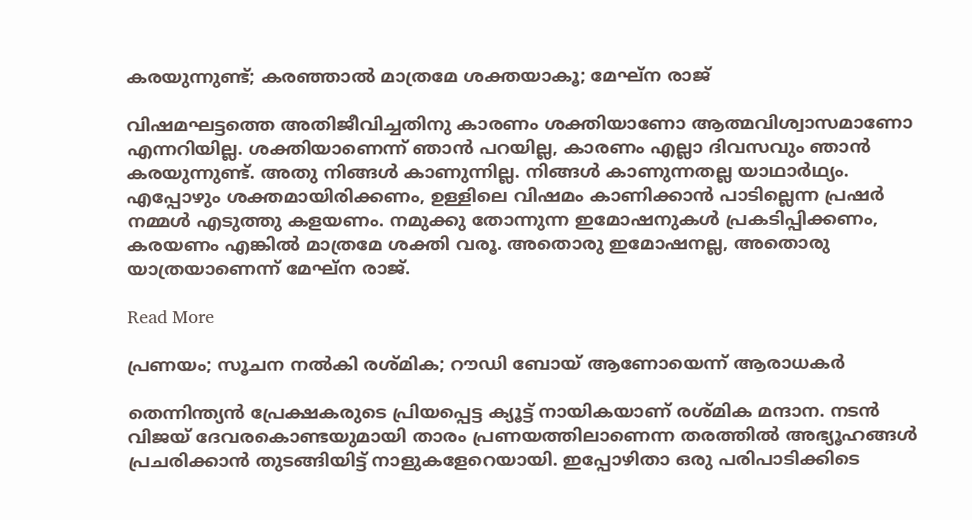കരയുന്നുണ്ട്; കരഞ്ഞാൽ മാത്രമേ ശക്തയാകൂ; മേഘ്ന രാജ്

വിഷമഘട്ടത്തെ അതിജീവിച്ചതിനു കാരണം ശക്തിയാണോ ആത്മവിശ്വാസമാണോ എന്നറിയില്ല. ശക്തിയാണെന്ന് ഞാൻ പറയില്ല, കാരണം എല്ലാ ദിവസവും ഞാൻ കരയുന്നുണ്ട്. അതു നിങ്ങൾ കാണുന്നില്ല. നിങ്ങൾ കാണുന്നതല്ല യാഥാർഥ്യം. എപ്പോഴും ശക്തമായിരിക്കണം, ഉള്ളിലെ വിഷമം കാണിക്കാൻ പാടില്ലെന്ന പ്രഷർ നമ്മൾ എടുത്തു കളയണം. നമുക്കു തോന്നുന്ന ഇമോഷനുകൾ പ്രകടിപ്പിക്കണം, കരയണം എങ്കിൽ മാത്രമേ ശക്തി വരൂ. അതൊരു ഇമോഷനല്ല, അതൊരു യാത്രയാണെന്ന് മേഘ്ന രാജ്.

Read More

പ്രണയം; സൂചന നൽകി രശ്മിക; റൗഡി ബോയ് ആണോയെന്ന് ആരാധകർ

തെന്നിന്ത്യൻ പ്രേക്ഷകരുടെ പ്രിയപ്പെട്ട ക്യൂട്ട് നായികയാണ് രശ്മിക മന്ദാന. നടൻ വിജയ് ദേവരകൊണ്ടയുമായി താരം പ്രണയത്തിലാണെന്ന തരത്തിൽ അഭ്യൂഹങ്ങൾ പ്രചരിക്കാൻ തുടങ്ങിയിട്ട് നാളുകളേറെയായി. ഇപ്പോഴിതാ ഒരു പരിപാടിക്കിടെ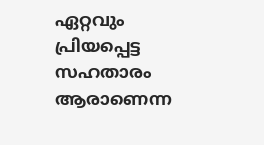ഏറ്റവും പ്രിയപ്പെട്ട സഹതാരം ആരാണെന്ന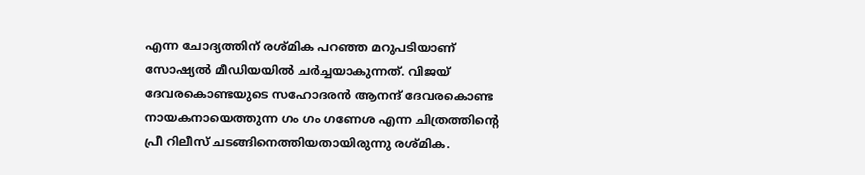എന്ന ചോദ്യത്തിന് രശ്മിക പറഞ്ഞ മറുപടിയാണ് സോഷ്യൽ മീഡിയയിൽ ചർച്ചയാകുന്നത്. വിജയ് ദേവരകൊണ്ടയുടെ സഹോദരൻ ആനന്ദ് ദേവരകൊണ്ട നായകനായെത്തുന്ന ഗം ഗം ഗണേശ എന്ന ചിത്രത്തിന്‍റെ പ്രീ റിലീസ് ചടങ്ങിനെത്തിയതായിരുന്നു രശ്മിക.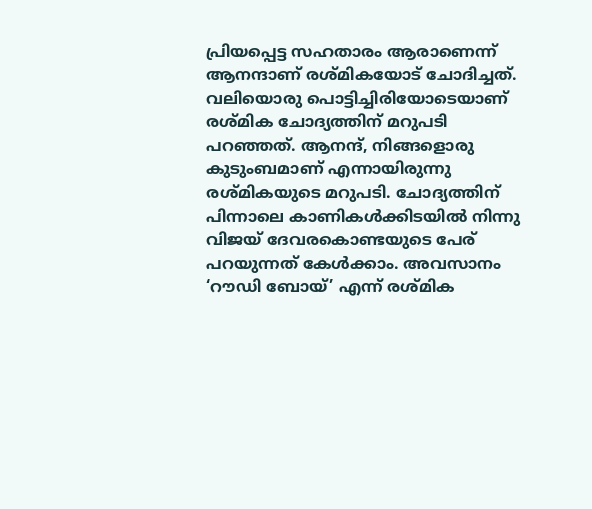പ്രിയപ്പെട്ട സഹതാരം ആരാണെന്ന് ആനന്ദാണ് രശ്മികയോട് ചോദിച്ചത്. വലിയൊരു പൊട്ടിച്ചിരിയോടെയാണ് രശ്മിക ചോദ്യത്തിന് മറുപടി പറഞ്ഞത്. ആനന്ദ്, നിങ്ങളൊരു കുടുംബമാണ് എന്നായിരുന്നു രശ്മികയുടെ മറുപടി. ചോദ്യത്തിന് പിന്നാലെ കാണികൾക്കിടയിൽ നിന്നു വിജയ് ദേവരകൊണ്ടയുടെ പേര് പറയുന്നത് കേൾക്കാം. അവസാനം ‘റൗഡി ബോയ്’ എന്ന് രശ്മിക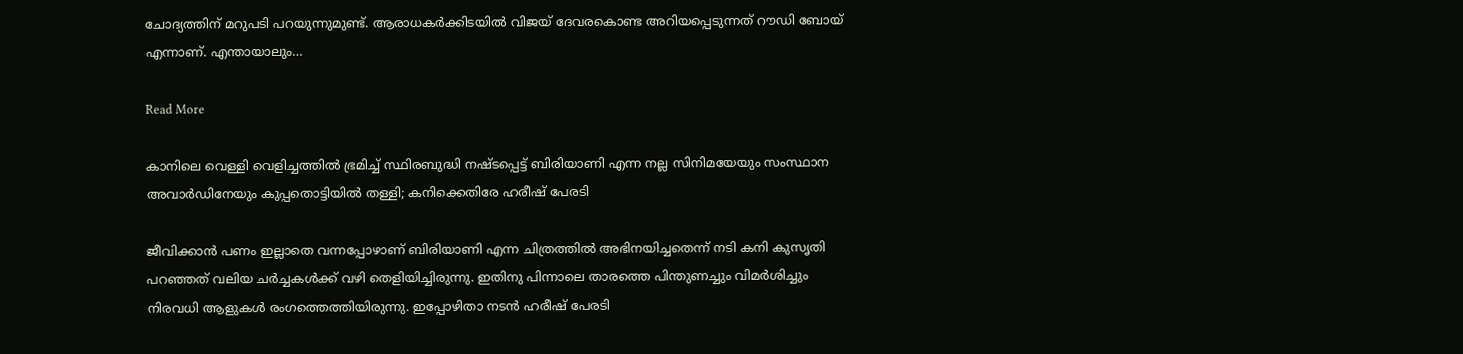ചോദ്യത്തിന് മറുപടി പറയുന്നുമുണ്ട്. ആരാധകർക്കിടയിൽ വിജയ് ദേവരകൊണ്ട അറിയപ്പെടുന്നത് റൗഡി ബോയ് എന്നാണ്. എന്തായാലും…

Read More

കാനിലെ വെള്ളി വെളിച്ചത്തിൽ ഭ്രമിച്ച് സ്ഥിരബുദ്ധി നഷ്ടപ്പെട്ട് ബിരിയാണി എന്ന നല്ല സിനിമയേയും സംസ്ഥാന അവാർഡിനേയും കുപ്പതൊട്ടിയിൽ തള്ളി; കനിക്കെതിരേ ഹരീഷ് പേരടി

ജീവിക്കാൻ പണം ഇല്ലാതെ വന്നപ്പോഴാണ് ബിരിയാണി എന്ന ചിത്രത്തിൽ അഭിനയിച്ചതെന്ന് നടി കനി കുസൃതി പറഞ്ഞത് വലിയ ചർച്ചകൾക്ക് വഴി തെളിയിച്ചിരുന്നു. ഇതിനു പിന്നാലെ താരത്തെ പിന്തുണച്ചും വിമർശിച്ചും നിരവധി ആളുകൾ രംഗത്തെത്തിയിരുന്നു. ഇപ്പോഴിതാ നടൻ ഹരീഷ് പേരടി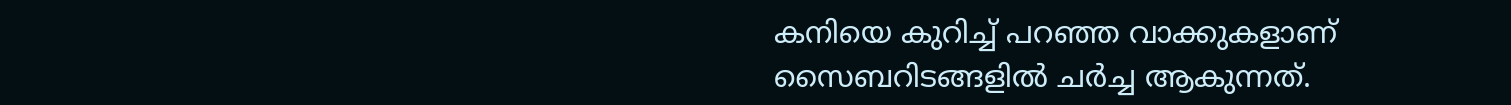കനിയെ കുറിച്ച് പറഞ്ഞ വാക്കുകളാണ് സൈബറിടങ്ങളിൽ ചർച്ച ആകുന്നത്.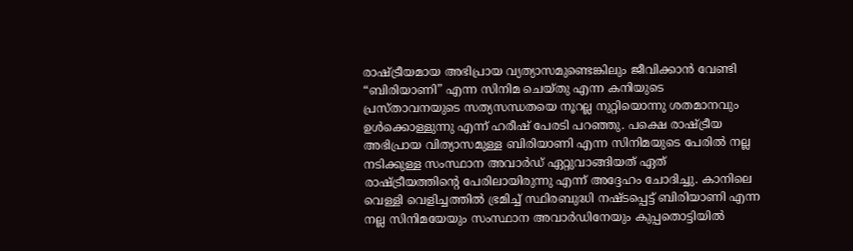രാഷ്ട്രീയമായ അഭിപ്രായ വ്യത്യാസമുണ്ടെങ്കിലും ജീവിക്കാൻ വേണ്ടി “ബിരിയാണി” എന്ന സിനിമ ചെയ്തു എന്ന കനിയുടെ പ്രസ്താവനയുടെ സത്യസന്ധതയെ നൂറല്ല നുറ്റിയൊന്നു ശതമാനവും ഉൾക്കൊള്ളുന്നു എന്ന് ഹരീഷ് പേരടി പറഞ്ഞു. പക്ഷെ രാഷ്ട്രീയ അഭിപ്രായ വിത്യാസമുള്ള ബിരിയാണി എന്ന സിനിമയുടെ പേരിൽ നല്ല നടിക്കുള്ള സംസ്ഥാന അവാർഡ് ഏറ്റുവാങ്ങിയത് ഏത് രാഷ്ട്രീയത്തിന്‍റെ പേരിലായിരുന്നു എന്ന് അദ്ദേഹം ചോദിച്ചു. കാനിലെ വെള്ളി വെളിച്ചത്തിൽ ഭ്രമിച്ച് സ്ഥിരബുദ്ധി നഷ്ടപ്പെട്ട് ബിരിയാണി എന്ന നല്ല സിനിമയേയും സംസ്ഥാന അവാർഡിനേയും കുപ്പതൊട്ടിയിൽ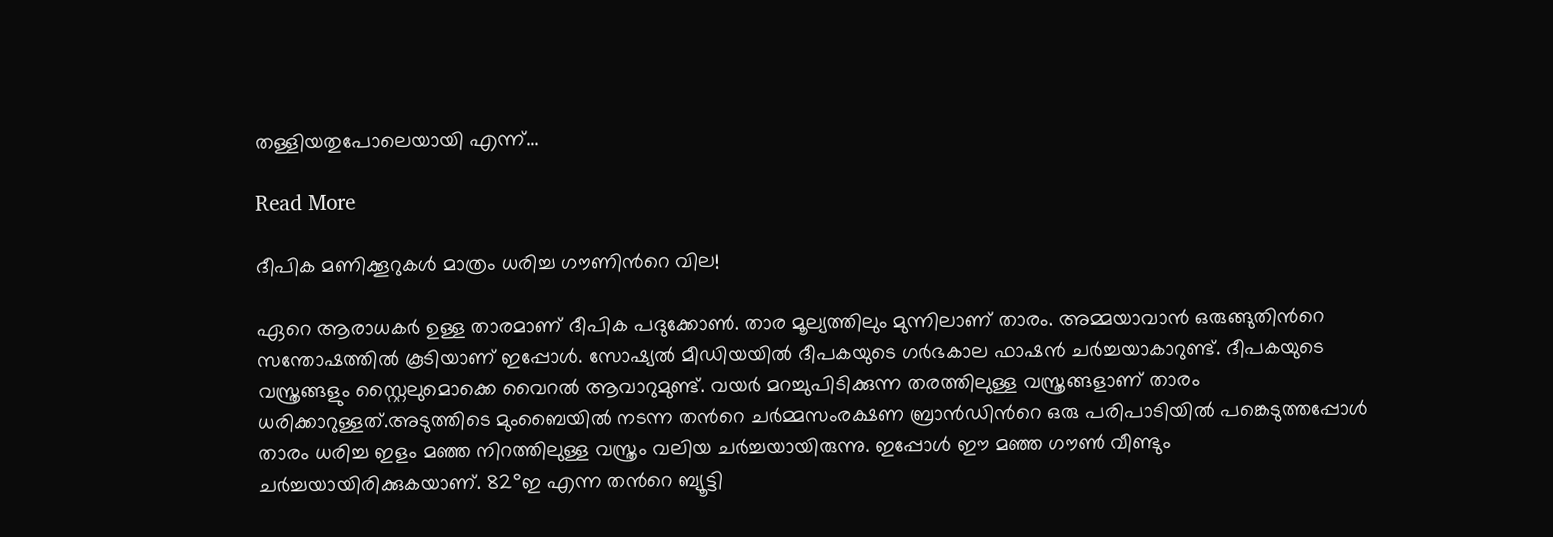തള്ളിയതുപോലെയായി എന്ന്…

Read More

ദീപിക മണിക്കൂറുകൾ മാത്രം ധരിച്ച ഗൗണിന്‍റെ വില!

ഏറെ ആരാധകർ ഉള്ള താരമാണ് ദീപിക പദുക്കോൺ. താര മൂല്യത്തിലും മുന്നിലാണ് താരം. അമ്മയാവാൻ ഒരുങ്ങുതിന്‍റെ സന്തോഷത്തിൽ കൂടിയാണ് ഇപ്പോൾ. സോഷ്യൽ മീഡിയയിൽ ദീപകയുടെ ഗർഭകാല ഫാഷൻ ചർച്ചയാകാറുണ്ട്. ദീപകയുടെ വസ്ത്രങ്ങളും സ്റ്റൈലുമൊക്കെ വൈറൽ ആവാറുമുണ്ട്. വയർ മറച്ചുപിടിക്കുന്ന തരത്തിലുള്ള വസ്ത്രങ്ങളാണ് താരം ധരിക്കാറുള്ളത്.അടുത്തിടെ മുംബൈയിൽ നടന്ന തന്‍റെ ചർമ്മസംരക്ഷണ ബ്രാൻഡിന്‍റെ ഒരു പരിപാടിയിൽ പങ്കെടുത്തപ്പോൾ താരം ധരിച്ച ഇളം മഞ്ഞ നിറത്തിലുള്ള വസ്ത്രം വലിയ ചർച്ചയായിരുന്നു. ഇപ്പോൾ ഈ മഞ്ഞ ഗൗൺ വീണ്ടും ചർച്ചയായിരിക്കുകയാണ്. 82°ഇ എന്ന തന്‍റെ ബ്യൂട്ടി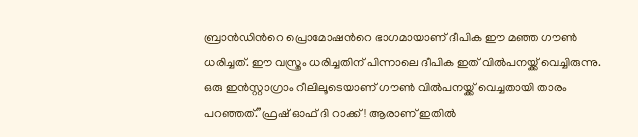ബ്രാൻഡിന്‍റെ പ്രൊമോഷന്‍റെ ഭാഗമായാണ് ദീപിക ഈ മഞ്ഞ ഗൗൺ ധരിച്ചത്. ഈ വസ്ത്രം ധരിച്ചതിന് പിന്നാലെ ദീപിക ഇത് വിൽപനയ്ക്ക് വെച്ചിരുന്നു. ഒരു ഇൻസ്റ്റാഗ്രാം റീലിലൂടെയാണ് ഗൗൺ വിൽപനയ്ക്ക് വെച്ചതായി താരം പറഞ്ഞത്.”ഫ്രഷ് ഓഫ് ദി റാക്ക്! ആരാണ് ഇതിൽ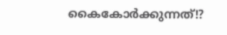കൈകോർക്കുന്നത്!?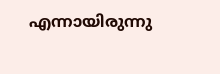എന്നായിരുന്നു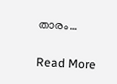താരം…

Read More